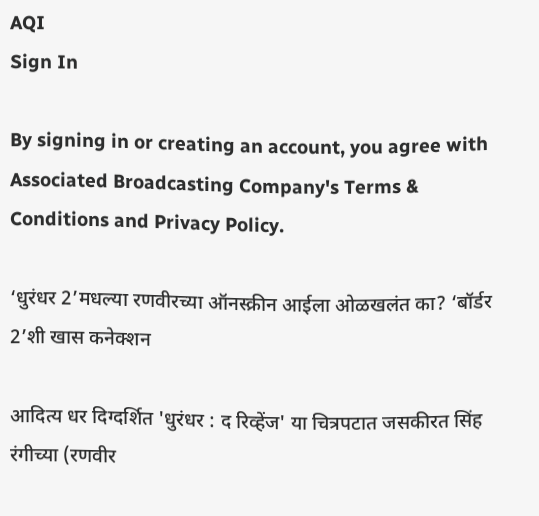AQI
Sign In

By signing in or creating an account, you agree with Associated Broadcasting Company's Terms & Conditions and Privacy Policy.

‘धुरंधर 2’मधल्या रणवीरच्या ऑनस्क्रीन आईला ओळखलंत का? ‘बॉर्डर 2’शी खास कनेक्शन

आदित्य धर दिग्दर्शित 'धुरंधर : द रिव्हेंज' या चित्रपटात जसकीरत सिंह रंगीच्या (रणवीर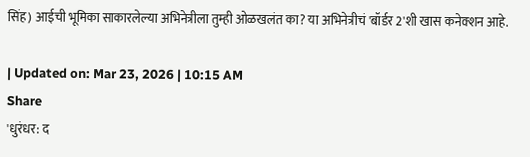सिंह) आईची भूमिका साकारलेल्या अभिनेत्रीला तुम्ही ओळखलंत का? या अभिनेत्रीचं 'बॉर्डर 2'शी खास कनेक्शन आहे.

| Updated on: Mar 23, 2026 | 10:15 AM
Share
'धुरंधर: द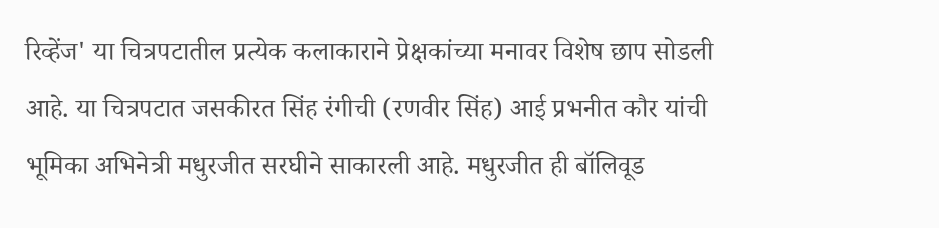रिव्हेंज' या चित्रपटातील प्रत्येक कलाकाराने प्रेक्षकांच्या मनावर विशेष छाप सोडली आहे. या चित्रपटात जसकीरत सिंह रंगीची (रणवीर सिंह) आई प्रभनीत कौर यांची भूमिका अभिनेत्री मधुरजीत सरघीने साकारली आहे. मधुरजीत ही बॉलिवूड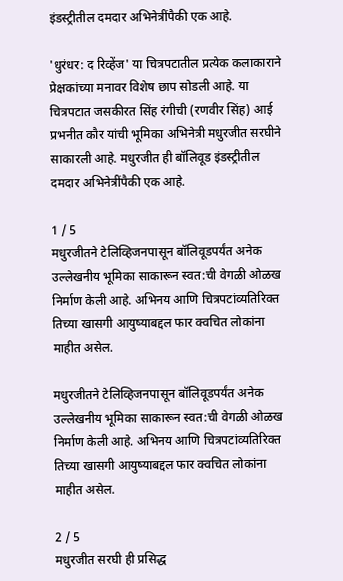इंडस्ट्रीतील दमदार अभिनेत्रींपैकी एक आहे.

'धुरंधर: द रिव्हेंज' या चित्रपटातील प्रत्येक कलाकाराने प्रेक्षकांच्या मनावर विशेष छाप सोडली आहे. या चित्रपटात जसकीरत सिंह रंगीची (रणवीर सिंह) आई प्रभनीत कौर यांची भूमिका अभिनेत्री मधुरजीत सरघीने साकारली आहे. मधुरजीत ही बॉलिवूड इंडस्ट्रीतील दमदार अभिनेत्रींपैकी एक आहे.

1 / 5
मधुरजीतने टेलिव्हिजनपासून बॉलिवूडपर्यंत अनेक उल्लेखनीय भूमिका साकारून स्वत:ची वेगळी ओळख निर्माण केली आहे. अभिनय आणि चित्रपटांव्यतिरिक्त तिच्या खासगी आयुष्याबद्दल फार क्वचित लोकांना माहीत असेल.

मधुरजीतने टेलिव्हिजनपासून बॉलिवूडपर्यंत अनेक उल्लेखनीय भूमिका साकारून स्वत:ची वेगळी ओळख निर्माण केली आहे. अभिनय आणि चित्रपटांव्यतिरिक्त तिच्या खासगी आयुष्याबद्दल फार क्वचित लोकांना माहीत असेल.

2 / 5
मधुरजीत सरघी ही प्रसिद्ध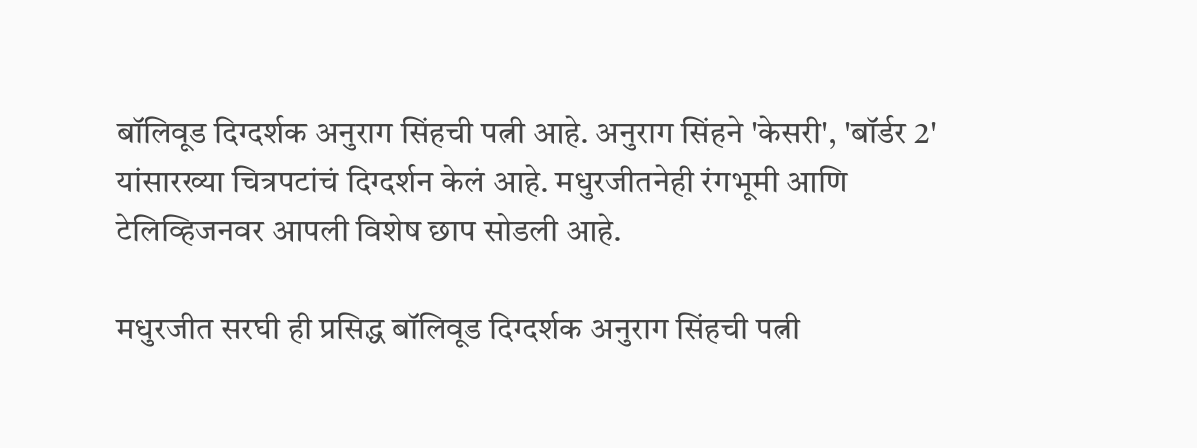बॉलिवूड दिग्दर्शक अनुराग सिंहची पत्नी आहे. अनुराग सिंहने 'केसरी', 'बॉर्डर 2' यांसारख्या चित्रपटांचं दिग्दर्शन केलं आहे. मधुरजीतनेही रंगभूमी आणि टेलिव्हिजनवर आपली विशेष छाप सोडली आहे.

मधुरजीत सरघी ही प्रसिद्ध बॉलिवूड दिग्दर्शक अनुराग सिंहची पत्नी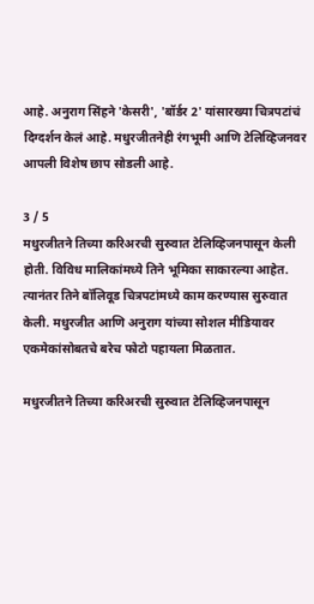आहे. अनुराग सिंहने 'केसरी', 'बॉर्डर 2' यांसारख्या चित्रपटांचं दिग्दर्शन केलं आहे. मधुरजीतनेही रंगभूमी आणि टेलिव्हिजनवर आपली विशेष छाप सोडली आहे.

3 / 5
मधुरजीतने तिच्या करिअरची सुरुवात टेलिव्हिजनपासून केली होती. विविध मालिकांमध्ये तिने भूमिका साकारल्या आहेत. त्यानंतर तिने बॉलिवूड चित्रपटांमध्ये काम करण्यास सुरुवात केली. मधुरजीत आणि अनुराग यांच्या सोशल मीडियावर एकमेकांसोबतचे बरेच फोटो पहायला मिळतात.

मधुरजीतने तिच्या करिअरची सुरुवात टेलिव्हिजनपासून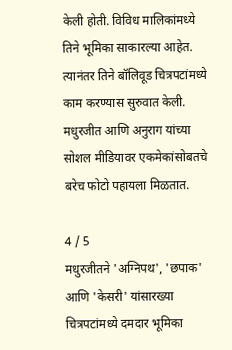केली होती. विविध मालिकांमध्ये तिने भूमिका साकारल्या आहेत. त्यानंतर तिने बॉलिवूड चित्रपटांमध्ये काम करण्यास सुरुवात केली. मधुरजीत आणि अनुराग यांच्या सोशल मीडियावर एकमेकांसोबतचे बरेच फोटो पहायला मिळतात.

4 / 5
मधुरजीतने 'अग्निपथ', 'छपाक' आणि 'केसरी' यांसारख्या चित्रपटांमध्ये दमदार भूमिका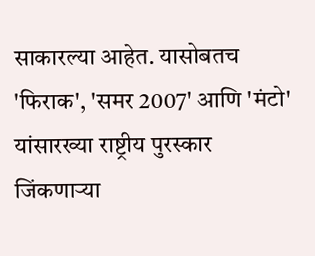साकारल्या आहेत. यासोबतच 'फिराक', 'समर 2007' आणि 'मंटो' यांसारख्या राष्ट्रीय पुरस्कार जिंकणाऱ्या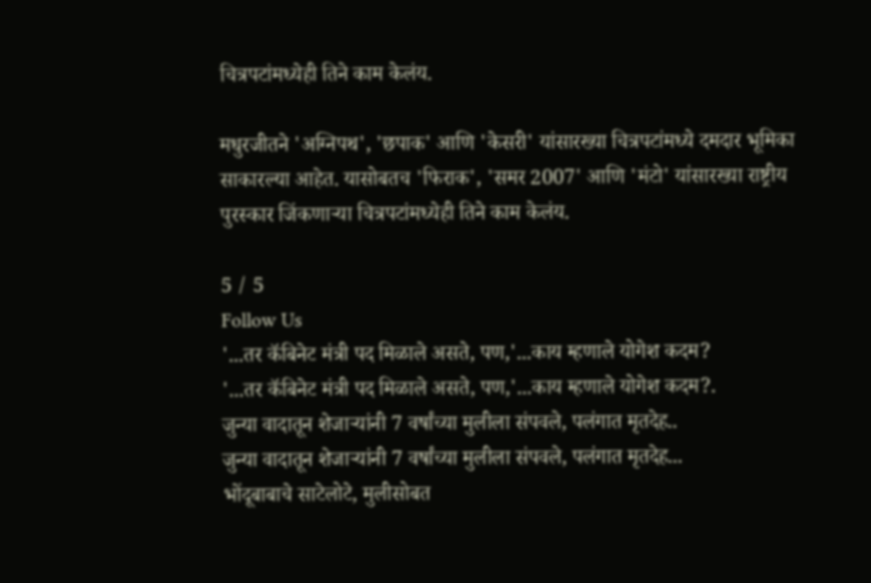चित्रपटांमध्येही तिने काम केलंय.

मधुरजीतने 'अग्निपथ', 'छपाक' आणि 'केसरी' यांसारख्या चित्रपटांमध्ये दमदार भूमिका साकारल्या आहेत. यासोबतच 'फिराक', 'समर 2007' आणि 'मंटो' यांसारख्या राष्ट्रीय पुरस्कार जिंकणाऱ्या चित्रपटांमध्येही तिने काम केलंय.

5 / 5
Follow Us
'...तर कॅबिनेट मंत्री पद मिळाले असते, पण,'...काय म्हणाले योगेश कदम?
'...तर कॅबिनेट मंत्री पद मिळाले असते, पण,'...काय म्हणाले योगेश कदम?.
जुन्या वादातून शेजाऱ्यांनी 7 वर्षांच्या मुलीला संपवले, पलंगात मृतदेह..
जुन्या वादातून शेजाऱ्यांनी 7 वर्षांच्या मुलीला संपवले, पलंगात मृतदेह...
भोंदूबाबाचे साटेलोटे, मुलीसोबत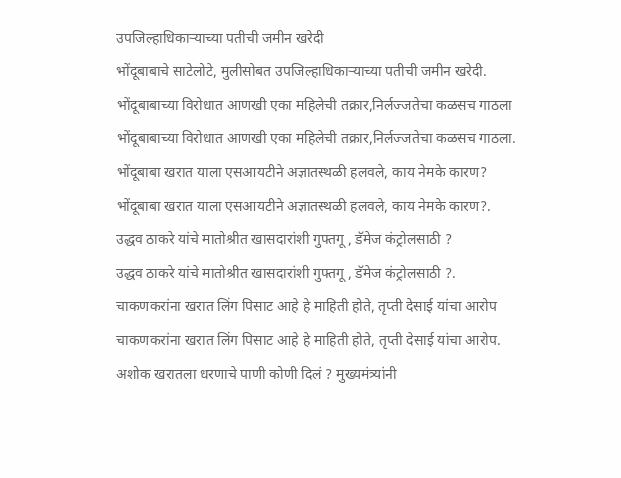उपजिल्हाधिकाऱ्याच्या पतीची जमीन खरेदी
भोंदूबाबाचे साटेलोटे, मुलीसोबत उपजिल्हाधिकाऱ्याच्या पतीची जमीन खरेदी.
भोंदूबाबाच्या विरोधात आणखी एका महिलेची तक्रार,निर्लज्जतेचा कळसच गाठला
भोंदूबाबाच्या विरोधात आणखी एका महिलेची तक्रार,निर्लज्जतेचा कळसच गाठला.
भोंदूबाबा खरात याला एसआयटीने अज्ञातस्थळी हलवले, काय नेमके कारण?
भोंदूबाबा खरात याला एसआयटीने अज्ञातस्थळी हलवले, काय नेमके कारण?.
उद्धव ठाकरे यांचे मातोश्रीत खासदारांशी गुफ्तगू , डॅमेज कंट्रोलसाठी ?
उद्धव ठाकरे यांचे मातोश्रीत खासदारांशी गुफ्तगू , डॅमेज कंट्रोलसाठी ?.
चाकणकरांना खरात लिंग पिसाट आहे हे माहिती होते, तृप्ती देसाई यांचा आरोप
चाकणकरांना खरात लिंग पिसाट आहे हे माहिती होते, तृप्ती देसाई यांचा आरोप.
अशोक खरातला धरणाचे पाणी कोणी दिलं ? मुख्यमंत्र्यांनी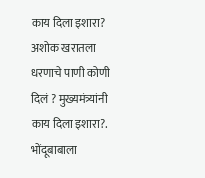काय दिला इशारा?
अशोक खरातला धरणाचे पाणी कोणी दिलं ? मुख्यमंत्र्यांनी काय दिला इशारा?.
भोंदूबाबाला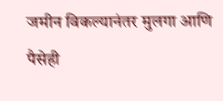जमीन विकल्यानंतर मुलगा आणि पैसेही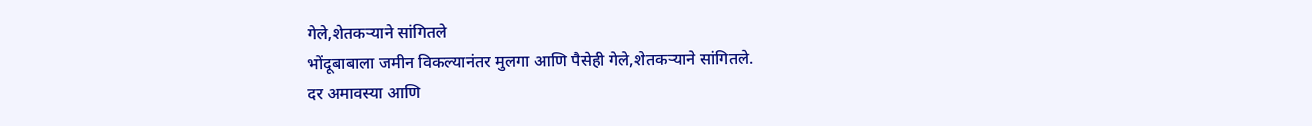गेले,शेतकऱ्याने सांगितले
भोंदूबाबाला जमीन विकल्यानंतर मुलगा आणि पैसेही गेले,शेतकऱ्याने सांगितले.
दर अमावस्या आणि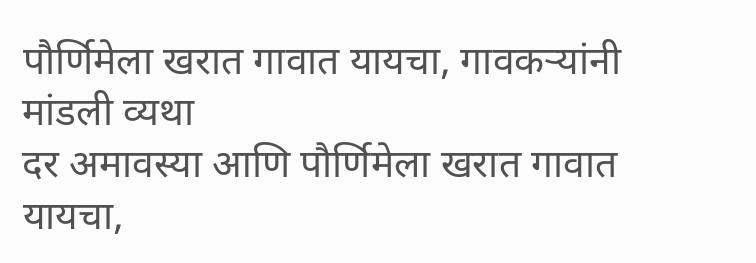पौर्णिमेला खरात गावात यायचा, गावकऱ्यांनी मांडली व्यथा
दर अमावस्या आणि पौर्णिमेला खरात गावात यायचा,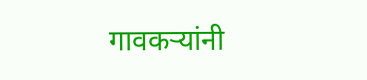गावकऱ्यांनी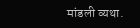मांडली व्यथा.